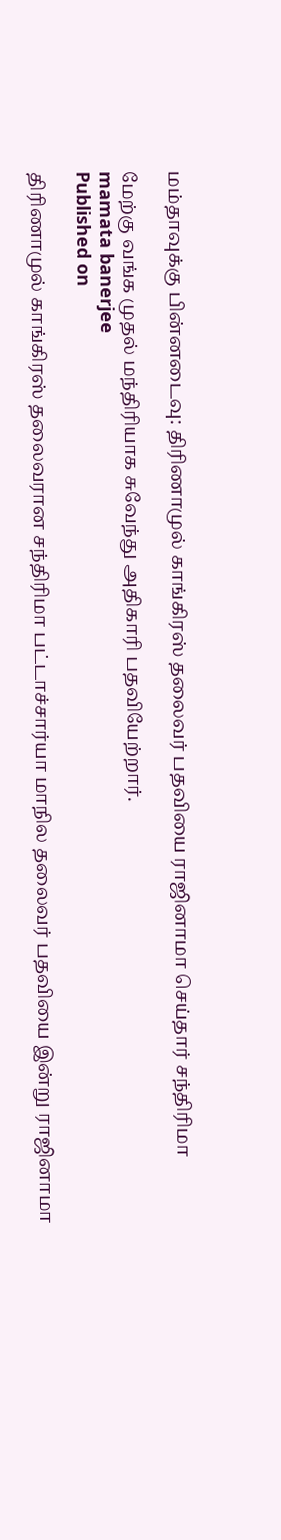மம்தாவுக்கு பின்னடைவு: திரிணாமுல் காங்கிரஸ் தலைவர் பதவியை ராஜினாமா செய்தார் சந்திரிமா

மேற்கு வங்க முதல் மந்திரியாக சுவேந்து அதிகாரி பதவியேற்றார்.
mamata banerjee
Published on

திரிணாமுல் காங்கிரஸ் தலைவரான சந்திரிமா பட்டாச்சார்யா மாநில தலைவர் பதவியை இன்று ராஜினாமா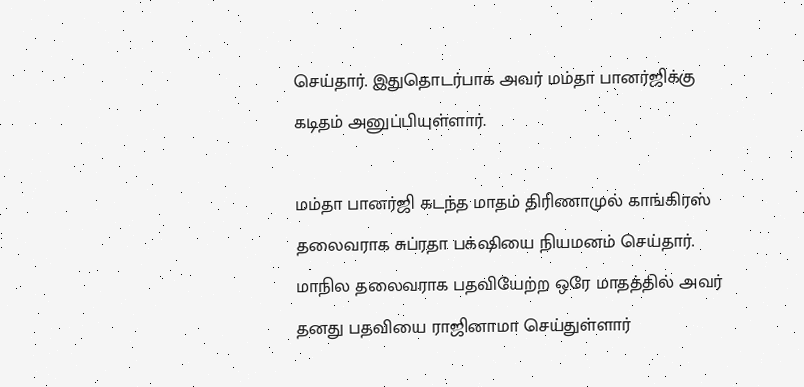செய்தார். இதுதொடர்பாக அவர் மம்தா பானர்ஜிக்கு கடிதம் அனுப்பியுள்ளார்.

மம்தா பானர்ஜி கடந்த மாதம் திரிணாமுல் காங்கிரஸ் தலைவராக சுப்ரதா பக்‌ஷியை நியமனம் செய்தார். மாநில தலைவராக பதவியேற்ற ஒரே மாதத்தில் அவர் தனது பதவியை ராஜினாமா செய்துள்ளார்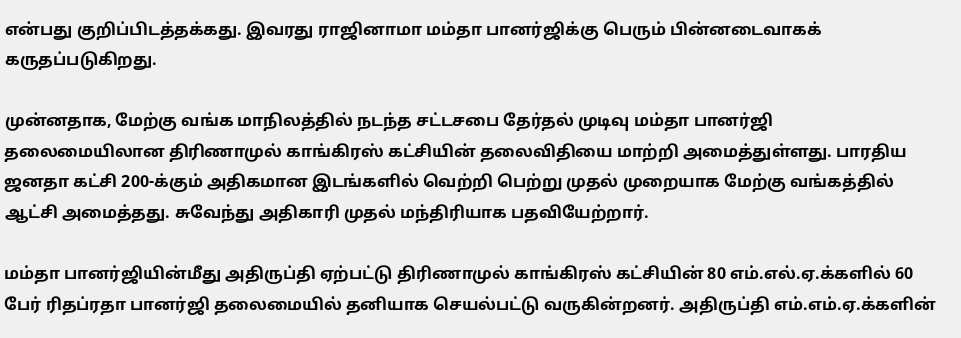என்பது குறிப்பிடத்தக்கது. இவரது ராஜினாமா மம்தா பானர்ஜிக்கு பெரும் பின்னடைவாகக் கருதப்படுகிறது.

முன்னதாக, மேற்கு வங்க மாநிலத்தில் நடந்த சட்டசபை தேர்தல் முடிவு மம்தா பானர்ஜி தலைமையிலான திரிணாமுல் காங்கிரஸ் கட்சியின் தலைவிதியை மாற்றி அமைத்துள்ளது. பாரதிய ஜனதா கட்சி 200-க்கும் அதிகமான இடங்களில் வெற்றி பெற்று முதல் முறையாக மேற்கு வங்கத்தில் ஆட்சி அமைத்தது. சுவேந்து அதிகாரி முதல் மந்திரியாக பதவியேற்றார்.

மம்தா பானர்ஜியின்மீது அதிருப்தி ஏற்பட்டு திரிணாமுல் காங்கிரஸ் கட்சியின் 80 எம்.எல்.ஏ.க்களில் 60 பேர் ரிதப்ரதா பானர்ஜி தலைமையில் தனியாக செயல்பட்டு வருகின்றனர். அதிருப்தி எம்.எம்.ஏ.க்களின்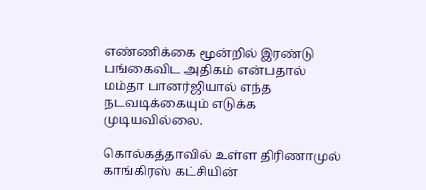எண்ணிக்கை மூன்றில் இரண்டு பங்கைவிட அதிகம் என்பதால் மம்தா பானர்ஜியால் எந்த நடவடிக்கையும் எடுக்க முடியவில்லை.

கொல்கத்தாவில் உள்ள திரிணாமுல் காங்கிரஸ் கட்சியின்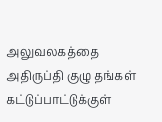அலுவலகத்தை அதிருப்தி குழு தங்கள் கட்டுப்பாட்டுக்குள்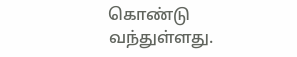கொண்டு வந்துள்ளது.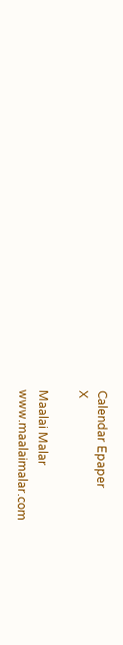Calendar Epaper
X

Maalai Malar
www.maalaimalar.com